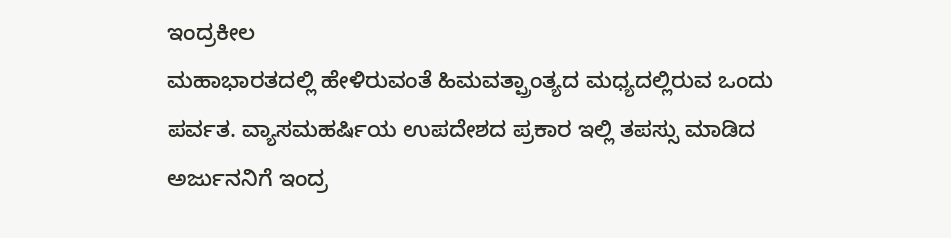ಇಂದ್ರಕೀಲ
ಮಹಾಭಾರತದಲ್ಲಿ ಹೇಳಿರುವಂತೆ ಹಿಮವತ್ಪ್ರಾಂತ್ಯದ ಮಧ್ಯದಲ್ಲಿರುವ ಒಂದು ಪರ್ವತ. ವ್ಯಾಸಮಹರ್ಷಿಯ ಉಪದೇಶದ ಪ್ರಕಾರ ಇಲ್ಲಿ ತಪಸ್ಸು ಮಾಡಿದ ಅರ್ಜುನನಿಗೆ ಇಂದ್ರ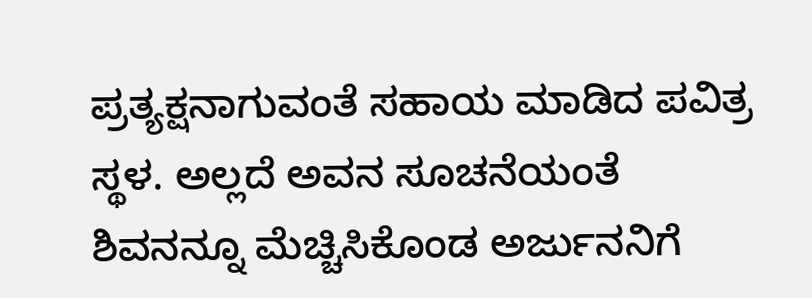ಪ್ರತ್ಯಕ್ಷನಾಗುವಂತೆ ಸಹಾಯ ಮಾಡಿದ ಪವಿತ್ರ ಸ್ಥಳ. ಅಲ್ಲದೆ ಅವನ ಸೂಚನೆಯಂತೆ ಶಿವನನ್ನೂ ಮೆಚ್ಚಿಸಿಕೊಂಡ ಅರ್ಜುನನಿಗೆ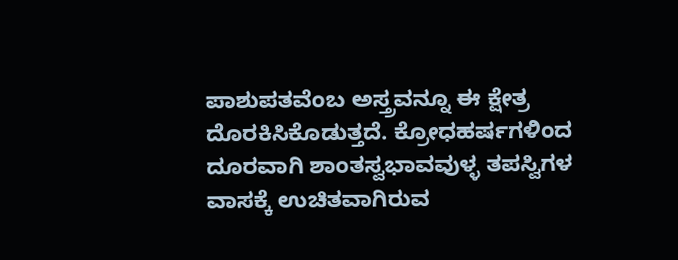ಪಾಶುಪತವೆಂಬ ಅಸ್ತ್ರವನ್ನೂ ಈ ಕ್ಷೇತ್ರ ದೊರಕಿಸಿಕೊಡುತ್ತದೆ. ಕ್ರೋಧಹರ್ಷಗಳಿಂದ ದೂರವಾಗಿ ಶಾಂತಸ್ವಭಾವವುಳ್ಳ ತಪಸ್ವಿಗಳ ವಾಸಕ್ಕೆ ಉಚಿತವಾಗಿರುವ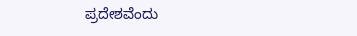ಪ್ರದೇಶವೆಂದು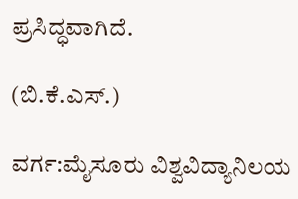ಪ್ರಸಿದ್ಧವಾಗಿದೆ.

(ಬಿ.ಕೆ.ಎಸ್.)

ವರ್ಗ:ಮೈಸೂರು ವಿಶ್ವವಿದ್ಯಾನಿಲಯ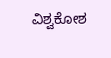ವಿಶ್ವಕೋಶ